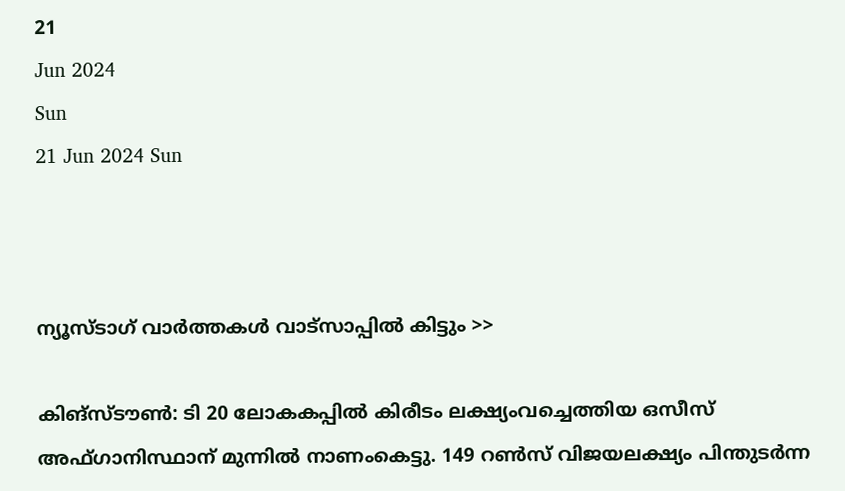21
Jun 2024
Sun
21 Jun 2024 Sun



ന്യൂസ്ടാഗ് വാര്‍ത്തകള്‍ വാട്‌സാപ്പില്‍ കിട്ടും >>

കിങ്‌സ്ടൗണ്‍: ടി 20 ലോകകപ്പില്‍ കിരീടം ലക്ഷ്യംവച്ചെത്തിയ ഒസീസ് അഫ്ഗാനിസ്ഥാന് മുന്നില്‍ നാണംകെട്ടു. 149 റണ്‍സ് വിജയലക്ഷ്യം പിന്തുടര്‍ന്ന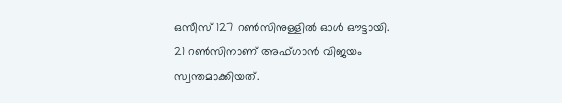ഒസീസ് 127 റണ്‍സിനുള്ളില്‍ ഓള്‍ ഔട്ടായി. 21 റണ്‍സിനാണ് അഫ്ഗാന്‍ വിജയം സ്വന്തമാക്കിയത്.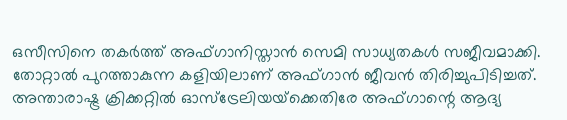ഒസീസിനെ തകര്‍ത്ത് അഫ്ഗാനിസ്താന്‍ സെമി സാധ്യതകള്‍ സജീവമാക്കി. തോറ്റാല്‍ പുറത്താകുന്ന കളിയിലാണ് അഫ്ഗാന്‍ ജീവന്‍ തിരിച്ചുപിടിച്ചത്. അന്താരാഷ്ട്ര ക്രിക്കറ്റില്‍ ഓസ്‌ട്രേലിയയ്‌ക്കെതിരേ അഫ്ഗാന്റെ ആദ്യ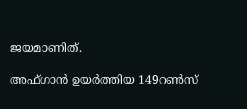ജയമാണിത്.

അഫ്ഗാന്‍ ഉയര്‍ത്തിയ 149റണ്‍സ്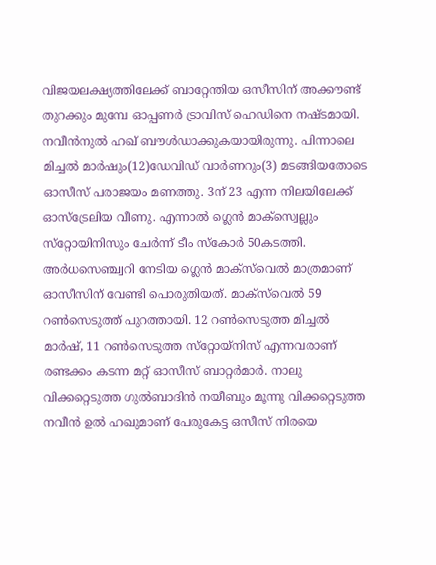വിജയലക്ഷ്യത്തിലേക്ക് ബാറ്റേന്തിയ ഒസീസിന് അക്കൗണ്ട് തുറക്കും മുമ്പേ ഓപ്പണര്‍ ട്രാവിസ് ഹെഡിനെ നഷ്ടമായി. നവീന്‍നുല്‍ ഹഖ് ബൗള്‍ഡാക്കുകയായിരുന്നു. പിന്നാലെ മിച്ചല്‍ മാര്‍ഷും(12)ഡേവിഡ് വാര്‍ണറും(3) മടങ്ങിയതോടെ ഓസീസ് പരാജയം മണത്തു. 3ന് 23 എന്ന നിലയിലേക്ക് ഓസ്‌ട്രേലിയ വീണു. എന്നാല്‍ ഗ്ലെന്‍ മാക്‌സ്വെല്ലും സ്‌റ്റോയിനിസും ചേര്‍ന്ന് ടീം സ്‌കോര്‍ 50കടത്തി. അര്‍ധസെഞ്ച്വറി നേടിയ ഗ്ലെന്‍ മാക്‌സ്‌വെല്‍ മാത്രമാണ് ഓസീസിന് വേണ്ടി പൊരുതിയത്. മാക്‌സ്‌വെല്‍ 59 റണ്‍സെടുത്ത് പുറത്തായി. 12 റണ്‍സെടുത്ത മിച്ചല്‍ മാര്‍ഷ്, 11 റണ്‍സെടുത്ത സ്‌റ്റോയ്‌നിസ് എന്നവരാണ് രണ്ടക്കം കടന്ന മറ്റ് ഓസീസ് ബാറ്റര്‍മാര്‍. നാലു വിക്കറ്റെടുത്ത ഗുല്‍ബാദിന്‍ നയീബും മൂന്നു വിക്കറ്റെടുത്ത നവീന്‍ ഉല്‍ ഹഖുമാണ് പേരുകേട്ട ഒസീസ് നിരയെ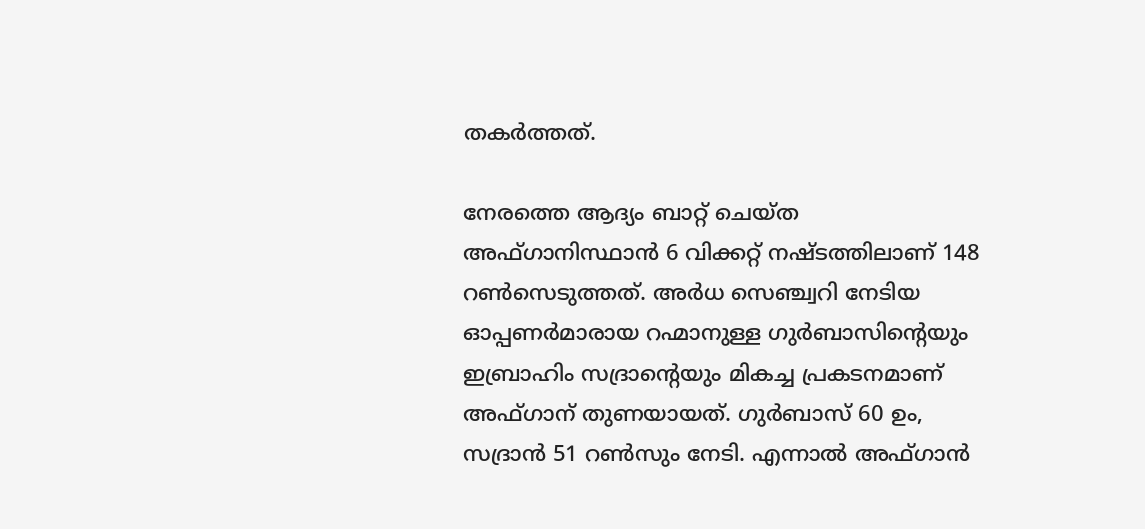തകര്‍ത്തത്.

നേരത്തെ ആദ്യം ബാറ്റ് ചെയ്ത അഫ്ഗാനിസ്ഥാന്‍ 6 വിക്കറ്റ് നഷ്ടത്തിലാണ് 148 റണ്‍സെടുത്തത്. അര്‍ധ സെഞ്ച്വറി നേടിയ ഓപ്പണര്‍മാരായ റഹ്മാനുള്ള ഗുര്‍ബാസിന്റെയും ഇബ്രാഹിം സദ്രാന്റെയും മികച്ച പ്രകടനമാണ് അഫ്ഗാന് തുണയായത്. ഗുര്‍ബാസ് 60 ഉം, സദ്രാന്‍ 51 റണ്‍സും നേടി. എന്നാല്‍ അഫ്ഗാന്‍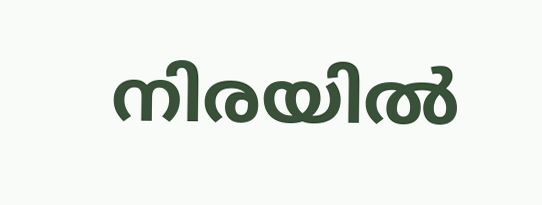നിരയില്‍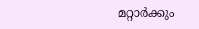മറ്റാര്‍ക്കും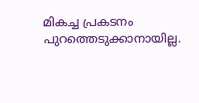മികച്ച പ്രകടനം പുറത്തെടുക്കാനായില്ല.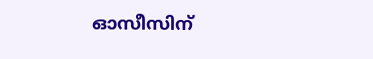ഓസീസിന്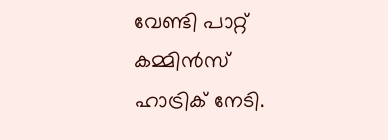വേണ്ടി പാറ്റ് കമ്മിന്‍സ് ഹാട്രിക് നേടി.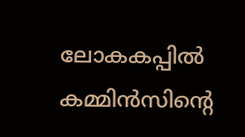ലോകകപ്പില്‍ കമ്മിന്‍സിന്റെ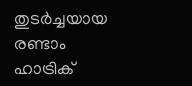തുടര്‍ച്ചയായ രണ്ടാം ഹാട്രിക്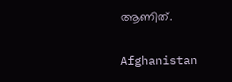ആണിത്.

Afghanistan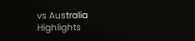vs Australia Highlights